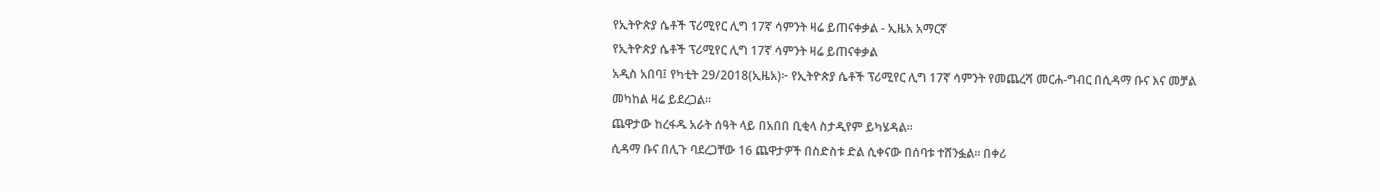የኢትዮጵያ ሴቶች ፕሪሚየር ሊግ 17ኛ ሳምንት ዛሬ ይጠናቀቃል - ኢዜአ አማርኛ
የኢትዮጵያ ሴቶች ፕሪሚየር ሊግ 17ኛ ሳምንት ዛሬ ይጠናቀቃል
አዲስ አበባ፤ የካቲት 29/2018(ኢዜአ)፦ የኢትዮጵያ ሴቶች ፕሪሚየር ሊግ 17ኛ ሳምንት የመጨረሻ መርሐ-ግብር በሲዳማ ቡና እና መቻል መካከል ዛሬ ይደረጋል።
ጨዋታው ከረፋዱ አራት ሰዓት ላይ በአበበ ቢቂላ ስታዲየም ይካሄዳል።
ሲዳማ ቡና በሊጉ ባደረጋቸው 16 ጨዋታዎች በስድስቱ ድል ሲቀናው በሰባቱ ተሸንፏል። በቀሪ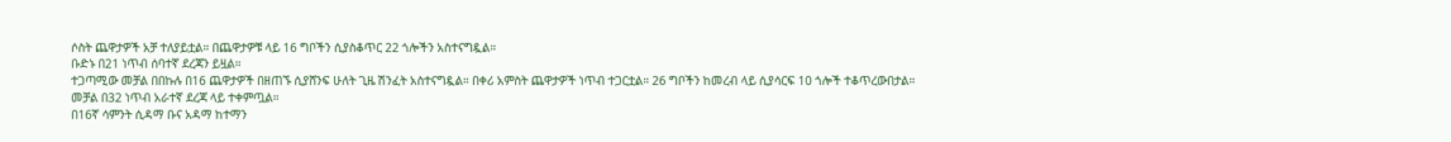ሶስት ጨዋታዎች አቻ ተለያይቷል። በጨዋታዎቹ ላይ 16 ግቦችን ሲያስቆጥር 22 ጎሎችን አስተናግዷል።
ቡድኑ በ21 ነጥብ ሰባተኛ ደረጃን ይዟል።
ተጋጣሚው መቻል በበኩሉ በ16 ጨዋታዎች በዘጠኙ ሲያሸንፍ ሁለት ጊዜ ሽንፈት አስተናግዷል። በቀሪ አምስት ጨዋታዎች ነጥብ ተጋርቷል። 26 ግቦችን ከመረብ ላይ ሲያሳርፍ 10 ጎሎች ተቆጥረውበታል።
መቻል በ32 ነጥብ አራተኛ ደረጃ ላይ ተቀምጧል።
በ16ኛ ሳምንት ሲዳማ ቡና አዳማ ከተማን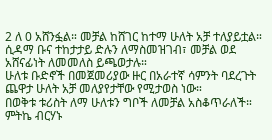2 ለ 0 አሸንፏል። መቻል ከሸገር ከተማ ሁለት አቻ ተለያይቷል።
ሲዳማ ቡና ተከታታይ ድሉን ለማስመዝገብ፣ መቻል ወደ አሸናፊነት ለመመለስ ይጫወታሉ።
ሁለቱ ቡድኖች በመጀመሪያው ዙር በአራተኛ ሳምንት ባደረጉት ጨዋታ ሁለት አቻ መለያየታቸው የሚታወስ ነው።
በወቅቱ ቱሪስት ለማ ሁለቱን ግቦች ለመቻል አስቆጥራለች። ምትኬ ብርሃኑ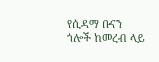የሲዳማ ቡናን ጎሎች ከመረብ ላይ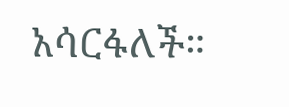አሳርፋለች።